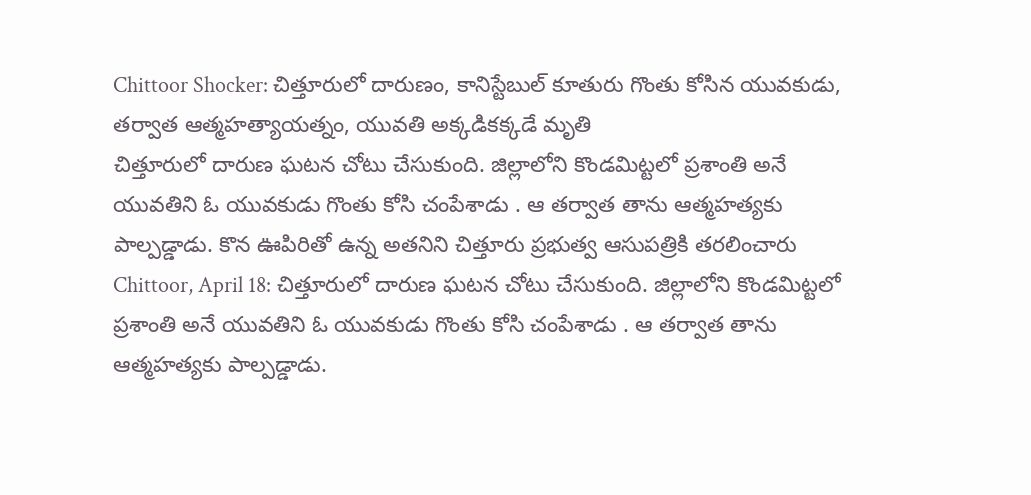Chittoor Shocker: చిత్తూరులో దారుణం, కానిస్టేబుల్ కూతురు గొంతు కోసిన యువకుడు, తర్వాత ఆత్మహత్యాయత్నం, యువతి అక్కడికక్కడే మృతి
చిత్తూరులో దారుణ ఘటన చోటు చేసుకుంది. జిల్లాలోని కొండమిట్టలో ప్రశాంతి అనే యువతిని ఓ యువకుడు గొంతు కోసి చంపేశాడు . ఆ తర్వాత తాను ఆత్మహత్యకు పాల్పడ్డాడు. కొన ఊపిరితో ఉన్న అతనిని చిత్తూరు ప్రభుత్వ ఆసుపత్రికి తరలించారు
Chittoor, April 18: చిత్తూరులో దారుణ ఘటన చోటు చేసుకుంది. జిల్లాలోని కొండమిట్టలో ప్రశాంతి అనే యువతిని ఓ యువకుడు గొంతు కోసి చంపేశాడు . ఆ తర్వాత తాను ఆత్మహత్యకు పాల్పడ్డాడు.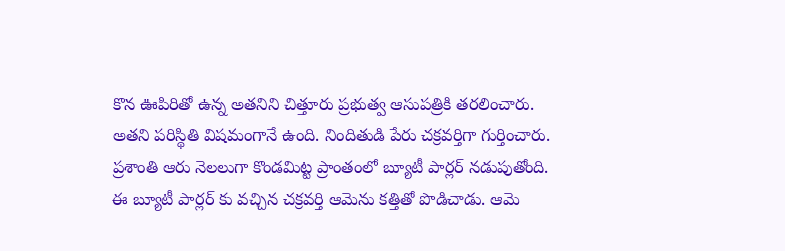కొన ఊపిరితో ఉన్న అతనిని చిత్తూరు ప్రభుత్వ ఆసుపత్రికి తరలించారు. అతని పరిస్థితి విషమంగానే ఉంది. నిందితుడి పేరు చక్రవర్తిగా గుర్తించారు. ప్రశాంతి ఆరు నెలలుగా కొండమిట్ట ప్రాంతంలో బ్యూటీ పార్లర్ నడుపుతోంది.
ఈ బ్యూటీ పార్లర్ కు వచ్చిన చక్రవర్తి ఆమెను కత్తితో పొడిచాడు. ఆమె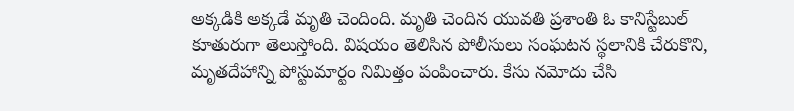అక్కడికి అక్కడే మృతి చెందింది. మృతి చెందిన యువతి ప్రశాంతి ఓ కానిస్టేబుల్ కూతురుగా తెలుస్తోంది. విషయం తెలిసిన పోలీసులు సంఘటన స్థలానికి చేరుకొని, మృతదేహాన్ని పోస్టుమార్టం నిమిత్తం పంపించారు. కేసు నమోదు చేసి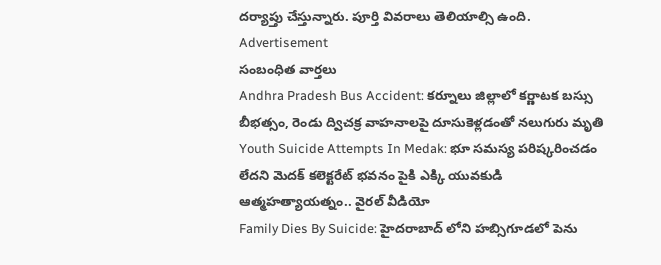దర్యాప్తు చేస్తున్నారు. పూర్తి వివరాలు తెలియాల్సి ఉంది.
Advertisement
సంబంధిత వార్తలు
Andhra Pradesh Bus Accident: కర్నూలు జిల్లాలో కర్ణాటక బస్సు బీభత్సం, రెండు ద్విచక్ర వాహనాలపై దూసుకెళ్లడంతో నలుగురు మృతి
Youth Suicide Attempts In Medak: భూ సమస్య పరిష్కరించడం లేదని మెదక్ కలెక్టరేట్ భవనం పైకి ఎక్కి యువకుడి ఆత్మహత్యాయత్నం.. వైరల్ వీడియో
Family Dies By Suicide: హైదరాబాద్ లోని హబ్సిగూడలో పెను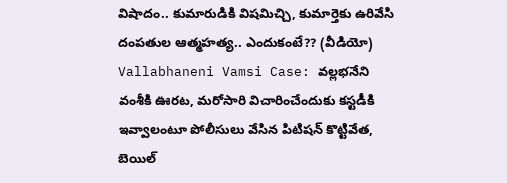విషాదం.. కుమారుడికి విషమిచ్చి, కుమార్తెకు ఉరివేసి దంపతుల ఆత్మహత్య.. ఎందుకంటే?? (వీడియో)
Vallabhaneni Vamsi Case: వల్లభనేని వంశీకి ఊరట, మరోసారి విచారించేందుకు కస్టడీకి ఇవ్వాలంటూ పోలీసులు వేసిన పిటిషన్ కొట్టివేత, బెయిల్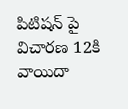పిటిషన్ పై విచారణ 12కి వాయిదా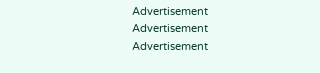Advertisement
Advertisement
Advertisement